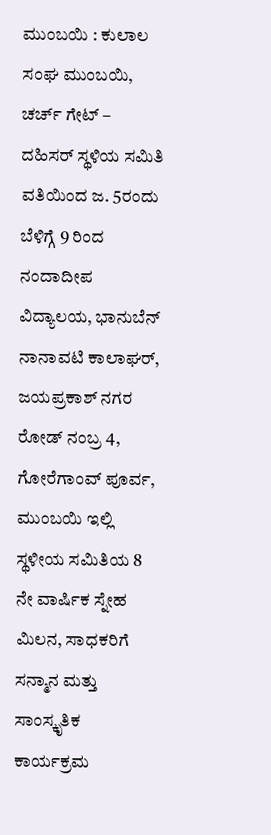ಮುಂಬಯಿ : ಕುಲಾಲ ಸಂಘ ಮುಂಬಯಿ, ಚರ್ಚ್ ಗೇಟ್ – ದಹಿಸರ್ ಸ್ಥಳಿಯ ಸಮಿತಿ ವತಿಯಿಂದ ಜ. 5ರಂದು ಬೆಳಿಗ್ಗೆ 9 ರಿಂದ ನಂದಾದೀಪ ವಿದ್ಯಾಲಯ, ಭಾನುಬೆನ್ ನಾನಾವಟಿ ಕಾಲಾಘರ್, ಜಯಪ್ರಕಾಶ್ ನಗರ ರೋಡ್ ನಂಬ್ರ 4, ಗೋರೆಗಾಂವ್ ಪೂರ್ವ, ಮುಂಬಯಿ ಇಲ್ಲಿ ಸ್ಥಳೀಯ ಸಮಿತಿಯ 8 ನೇ ವಾರ್ಷಿಕ ಸ್ನೇಹ ಮಿಲನ, ಸಾಧಕರಿಗೆ ಸನ್ಮಾನ ಮತ್ತು ಸಾಂಸ್ಕೃತಿಕ ಕಾರ್ಯಕ್ರಮ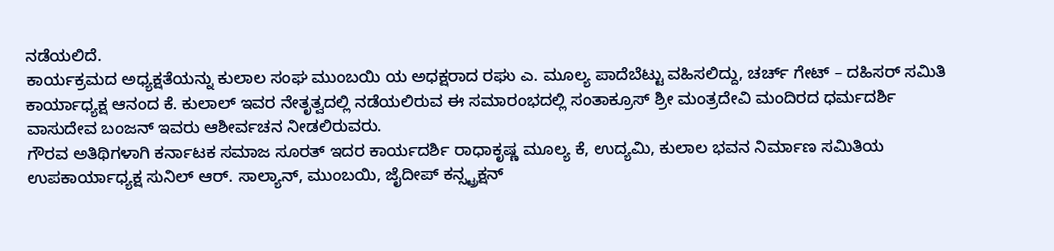ನಡೆಯಲಿದೆ.
ಕಾರ್ಯಕ್ರಮದ ಅಧ್ಯಕ್ಷತೆಯನ್ನು ಕುಲಾಲ ಸಂಘ ಮುಂಬಯಿ ಯ ಅಧಕ್ಷರಾದ ರಘು ಎ. ಮೂಲ್ಯ ಪಾದೆಬೆಟ್ಟು ವಹಿಸಲಿದ್ದು, ಚರ್ಚ್ ಗೇಟ್ – ದಹಿಸರ್ ಸಮಿತಿ ಕಾರ್ಯಾಧ್ಯಕ್ಷ ಆನಂದ ಕೆ. ಕುಲಾಲ್ ಇವರ ನೇತೃತ್ವದಲ್ಲಿ ನಡೆಯಲಿರುವ ಈ ಸಮಾರಂಭದಲ್ಲಿ ಸಂತಾಕ್ರೂಸ್ ಶ್ರೀ ಮಂತ್ರದೇವಿ ಮಂದಿರದ ಧರ್ಮದರ್ಶಿ ವಾಸುದೇವ ಬಂಜನ್ ಇವರು ಆಶೀರ್ವಚನ ನೀಡಲಿರುವರು.
ಗೌರವ ಅತಿಥಿಗಳಾಗಿ ಕರ್ನಾಟಕ ಸಮಾಜ ಸೂರತ್ ಇದರ ಕಾರ್ಯದರ್ಶಿ ರಾಧಾಕೃಷ್ಣ ಮೂಲ್ಯ ಕೆ, ಉದ್ಯಮಿ, ಕುಲಾಲ ಭವನ ನಿರ್ಮಾಣ ಸಮಿತಿಯ ಉಪಕಾರ್ಯಾಧ್ಯಕ್ಷ ಸುನಿಲ್ ಆರ್. ಸಾಲ್ಯಾನ್, ಮುಂಬಯಿ, ಜೈದೀಪ್ ಕನ್ಸ್ಟ್ರಕ್ಷನ್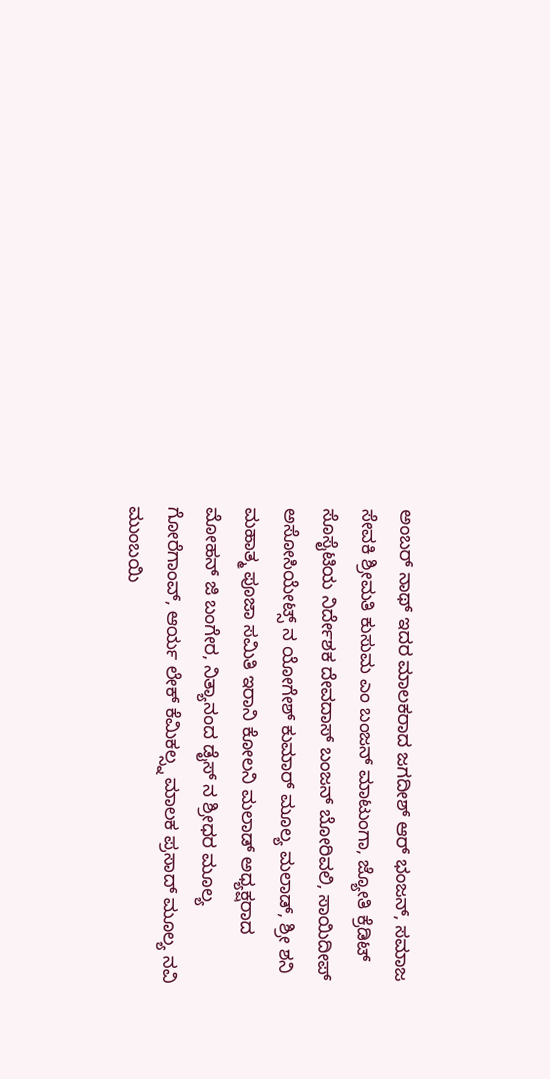ಅಂಬರ್ ನಾಥ್ ಇದರ ಮಾಲಕರಾದ ಜಗದೀಶ್ ಆರ್ ಭಂಜನ್, ಸಮಾಜ ಸೇವಕಿ ಶ್ರೀಮತಿ ಕುಸುಮ ಎಂ ಬಂಜನ್ ಮಾಟುಂಗಾ, ಜ್ಯೋತಿ ಕ್ರೆಡಿಟ್ ಸೊಸೈಟಿಯ ನಿರ್ದೇಶಕ ದೇವದಾಸ್ ಬಂಜನ್ ಬೋರಿವಲಿ, ಸಾಯಿದೀಪ್ ಅಸೋಸಿಯೇಟ್ಸ್ ನ ಯೋಗೇಶ್ ಕುಮಾರ್ ಮೂಲ್ಯ ಮಲಾಡ್, ಶ್ರೀ ಶನಿ ಮಹಾತ್ಮ ಪೂಜಾ ಸಮಿತಿ ಇರಾನಿ ಕೋಲನಿ ಮಲಾಡ್ ಅಧ್ಯಕ್ಷರಾದ ಮೋಹನ್ ಜಿ ಬಂಗೇರ, ನಿತ್ಯಾನಂದ ಡೈಸ್ ನ ಶ್ರೀಧರ ಮೂಲ್ಯ ಗೋರೆಗಾಂವ್, ಆರ್ಯ ಲೇಕ್ ಕೆಮಿಕಲ್ಸ್ನ ಮಾಲಕ ಪ್ರಸಾದ್ ಮೂಲ್ಯ ನವಿ ಮುಂಬಯಿ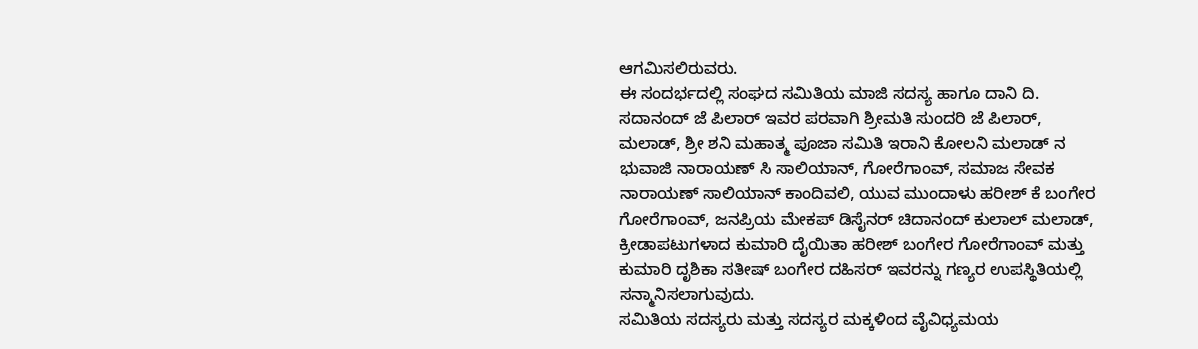ಆಗಮಿಸಲಿರುವರು.
ಈ ಸಂದರ್ಭದಲ್ಲಿ ಸಂಘದ ಸಮಿತಿಯ ಮಾಜಿ ಸದಸ್ಯ ಹಾಗೂ ದಾನಿ ದಿ. ಸದಾನಂದ್ ಜೆ ಪಿಲಾರ್ ಇವರ ಪರವಾಗಿ ಶ್ರೀಮತಿ ಸುಂದರಿ ಜೆ ಪಿಲಾರ್, ಮಲಾಡ್, ಶ್ರೀ ಶನಿ ಮಹಾತ್ಮ ಪೂಜಾ ಸಮಿತಿ ಇರಾನಿ ಕೋಲನಿ ಮಲಾಡ್ ನ ಭುವಾಜಿ ನಾರಾಯಣ್ ಸಿ ಸಾಲಿಯಾನ್, ಗೋರೆಗಾಂವ್, ಸಮಾಜ ಸೇವಕ ನಾರಾಯಣ್ ಸಾಲಿಯಾನ್ ಕಾಂದಿವಲಿ, ಯುವ ಮುಂದಾಳು ಹರೀಶ್ ಕೆ ಬಂಗೇರ ಗೋರೆಗಾಂವ್, ಜನಪ್ರಿಯ ಮೇಕಪ್ ಡಿಸೈನರ್ ಚಿದಾನಂದ್ ಕುಲಾಲ್ ಮಲಾಡ್, ಕ್ರೀಡಾಪಟುಗಳಾದ ಕುಮಾರಿ ದೈಯಿತಾ ಹರೀಶ್ ಬಂಗೇರ ಗೋರೆಗಾಂವ್ ಮತ್ತು ಕುಮಾರಿ ದೃಶಿಕಾ ಸತೀಷ್ ಬಂಗೇರ ದಹಿಸರ್ ಇವರನ್ನು ಗಣ್ಯರ ಉಪಸ್ಥಿತಿಯಲ್ಲಿ ಸನ್ಮಾನಿಸಲಾಗುವುದು.
ಸಮಿತಿಯ ಸದಸ್ಯರು ಮತ್ತು ಸದಸ್ಯರ ಮಕ್ಕಳಿಂದ ವೈವಿಧ್ಯಮಯ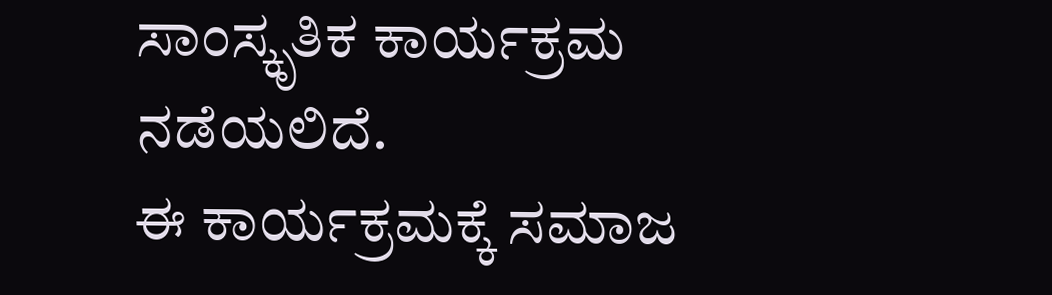ಸಾಂಸ್ಕೃತಿಕ ಕಾರ್ಯಕ್ರಮ ನಡೆಯಲಿದೆ.
ಈ ಕಾರ್ಯಕ್ರಮಕ್ಕೆ ಸಮಾಜ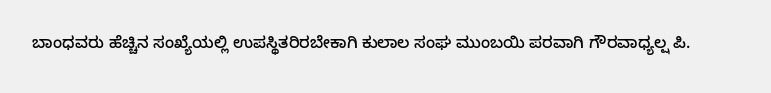ಬಾಂಧವರು ಹೆಚ್ಚಿನ ಸಂಖ್ಯೆಯಲ್ಲಿ ಉಪಸ್ಥಿತರಿರಬೇಕಾಗಿ ಕುಲಾಲ ಸಂಘ ಮುಂಬಯಿ ಪರವಾಗಿ ಗೌರವಾಧ್ಯಲ್ಷ ಪಿ.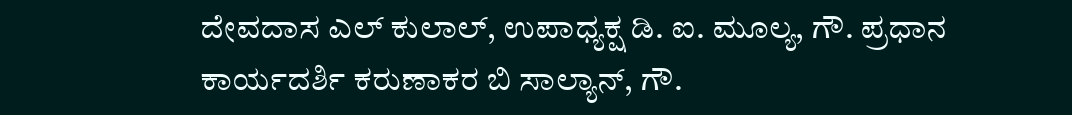ದೇವದಾಸ ಎಲ್ ಕುಲಾಲ್, ಉಪಾಧ್ಯಕ್ಷ ಡಿ. ಐ. ಮೂಲ್ಯ, ಗೌ. ಪ್ರಧಾನ ಕಾರ್ಯದರ್ಶಿ ಕರುಣಾಕರ ಬಿ ಸಾಲ್ಯಾನ್, ಗೌ.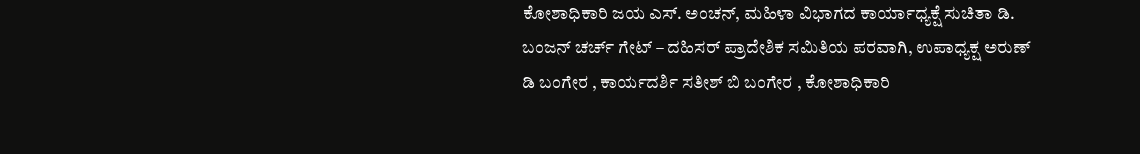ಕೋಶಾಧಿಕಾರಿ ಜಯ ಎಸ್. ಅಂಚನ್, ಮಹಿಳಾ ವಿಭಾಗದ ಕಾರ್ಯಾಧ್ಯಕ್ಷೆ ಸುಚಿತಾ ಡಿ. ಬಂಜನ್ ಚರ್ಚ್ ಗೇಟ್ – ದಹಿಸರ್ ಪ್ರಾದೇಶಿಕ ಸಮಿತಿಯ ಪರವಾಗಿ, ಉಪಾಧ್ಯಕ್ಷ ಅರುಣ್ ಡಿ ಬಂಗೇರ , ಕಾರ್ಯದರ್ಶಿ ಸತೀಶ್ ಬಿ ಬಂಗೇರ , ಕೋಶಾಧಿಕಾರಿ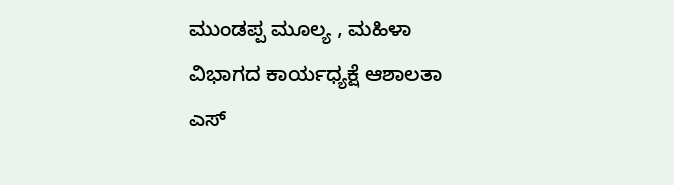ಮುಂಡಪ್ಪ ಮೂಲ್ಯ , ಮಹಿಳಾ ವಿಭಾಗದ ಕಾರ್ಯಧ್ಯಕ್ಷೆ ಆಶಾಲತಾ ಎಸ್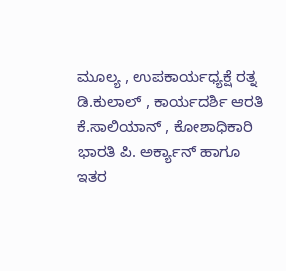ಮೂಲ್ಯ , ಉಪಕಾರ್ಯಧ್ಯಕ್ಷೆ ರತ್ನ ಡಿ.ಕುಲಾಲ್ , ಕಾರ್ಯದರ್ಶಿ ಆರತಿ ಕೆ.ಸಾಲಿಯಾನ್ , ಕೋಶಾಧಿಕಾರಿ ಭಾರತಿ ಪಿ. ಅರ್ಕ್ಯಾನ್ ಹಾಗೂ ಇತರ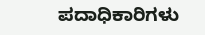ಪದಾಧಿಕಾರಿಗಳು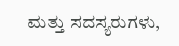ಮತ್ತು ಸದಸ್ಯರುಗಳು,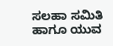ಸಲಹಾ ಸಮಿತಿ ಹಾಗೂ ಯುವ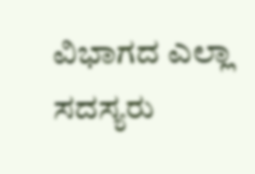ವಿಭಾಗದ ಎಲ್ಲಾ ಸದಸ್ಯರು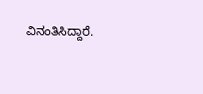ವಿನಂತಿಸಿದ್ದಾರೆ.